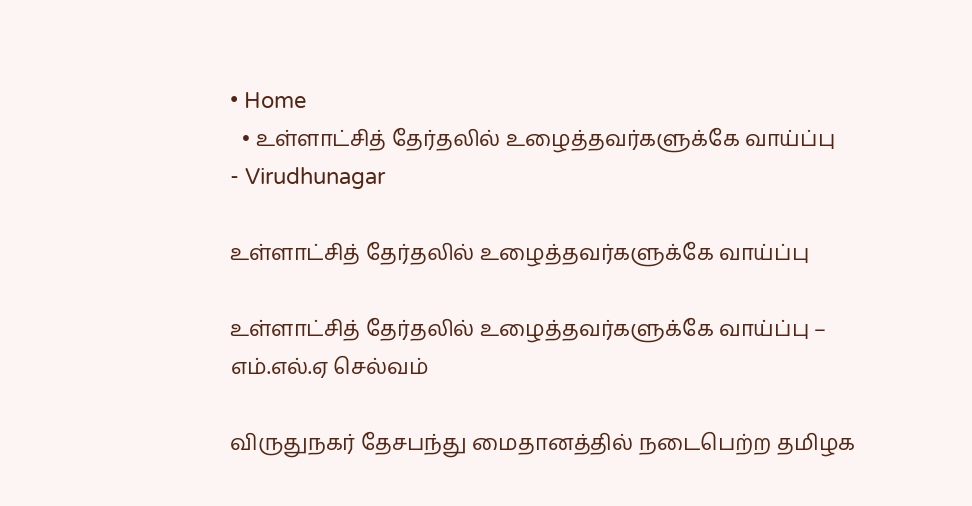• Home
  • உள்ளாட்சித் தேர்தலில் உழைத்தவர்களுக்கே வாய்ப்பு
- Virudhunagar

உள்ளாட்சித் தேர்தலில் உழைத்தவர்களுக்கே வாய்ப்பு

உள்ளாட்சித் தேர்தலில் உழைத்தவர்களுக்கே வாய்ப்பு – எம்.எல்.ஏ செல்வம்

விருதுநகர் தேசபந்து மைதானத்தில் நடைபெற்ற தமிழக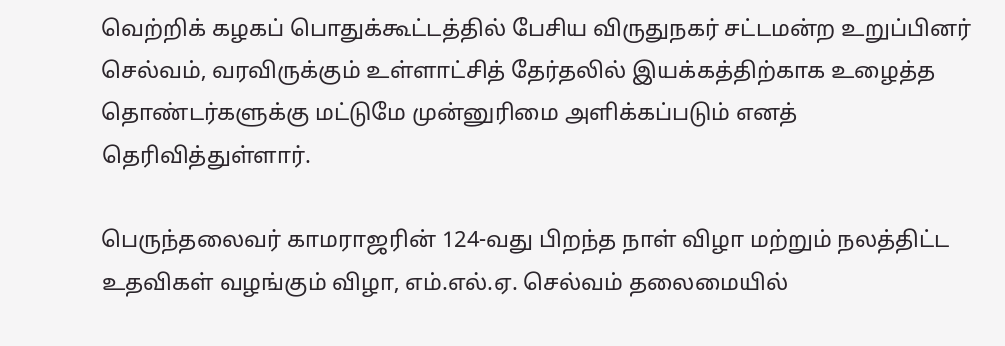வெற்றிக் கழகப் பொதுக்கூட்டத்தில் பேசிய விருதுநகர் சட்டமன்ற உறுப்பினர் செல்வம், வரவிருக்கும் உள்ளாட்சித் தேர்தலில் இயக்கத்திற்காக உழைத்த தொண்டர்களுக்கு மட்டுமே முன்னுரிமை அளிக்கப்படும் எனத் தெரிவித்துள்ளார்.

பெருந்தலைவர் காமராஜரின் 124-வது பிறந்த நாள் விழா மற்றும் நலத்திட்ட உதவிகள் வழங்கும் விழா, எம்.எல்.ஏ. செல்வம் தலைமையில்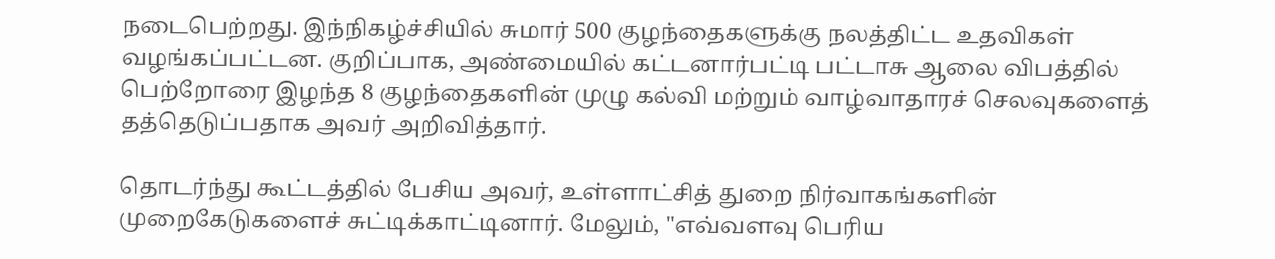நடைபெற்றது. இந்நிகழ்ச்சியில் சுமார் 500 குழந்தைகளுக்கு நலத்திட்ட உதவிகள் வழங்கப்பட்டன. குறிப்பாக, அண்மையில் கட்டனார்பட்டி பட்டாசு ஆலை விபத்தில் பெற்றோரை இழந்த 8 குழந்தைகளின் முழு கல்வி மற்றும் வாழ்வாதாரச் செலவுகளைத் தத்தெடுப்பதாக அவர் அறிவித்தார்.

தொடர்ந்து கூட்டத்தில் பேசிய அவர், உள்ளாட்சித் துறை நிர்வாகங்களின் முறைகேடுகளைச் சுட்டிக்காட்டினார். மேலும், "எவ்வளவு பெரிய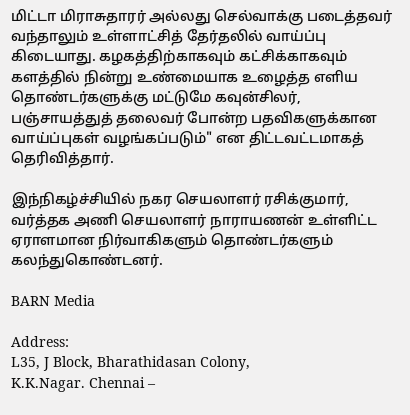மிட்டா மிராசுதாரர் அல்லது செல்வாக்கு படைத்தவர் வந்தாலும் உள்ளாட்சித் தேர்தலில் வாய்ப்பு கிடையாது. கழகத்திற்காகவும் கட்சிக்காகவும் களத்தில் நின்று உண்மையாக உழைத்த எளிய தொண்டர்களுக்கு மட்டுமே கவுன்சிலர், பஞ்சாயத்துத் தலைவர் போன்ற பதவிகளுக்கான வாய்ப்புகள் வழங்கப்படும்" என திட்டவட்டமாகத் தெரிவித்தார்.

இந்நிகழ்ச்சியில் நகர செயலாளர் ரசிக்குமார், வர்த்தக அணி செயலாளர் நாராயணன் உள்ளிட்ட ஏராளமான நிர்வாகிகளும் தொண்டர்களும் கலந்துகொண்டனர்.

BARN Media

Address:
L35, J Block, Bharathidasan Colony,
K.K.Nagar. Chennai –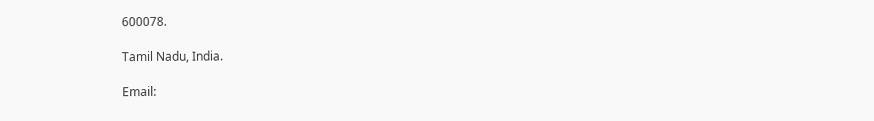600078.

Tamil Nadu, India.

Email: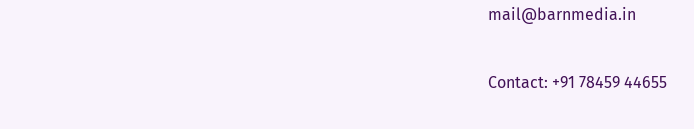mail@barnmedia.in

Contact: +91 78459 44655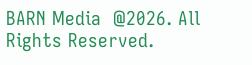BARN Media  @2026. All Rights Reserved.